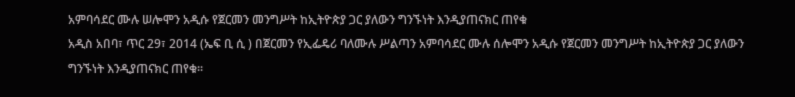አምባሳደር ሙሉ ሠሎሞን አዲሱ የጀርመን መንግሥት ከኢትዮጵያ ጋር ያለውን ግንኙነት እንዲያጠናክር ጠየቁ
አዲስ አበባ፣ ጥር 29፣ 2014 (ኤፍ ቢ ሲ ) በጀርመን የኢፌዴሪ ባለሙሉ ሥልጣን አምባሳደር ሙሉ ሰሎሞን አዲሱ የጀርመን መንግሥት ከኢትዮጵያ ጋር ያለውን ግንኙነት እንዲያጠናክር ጠየቁ፡፡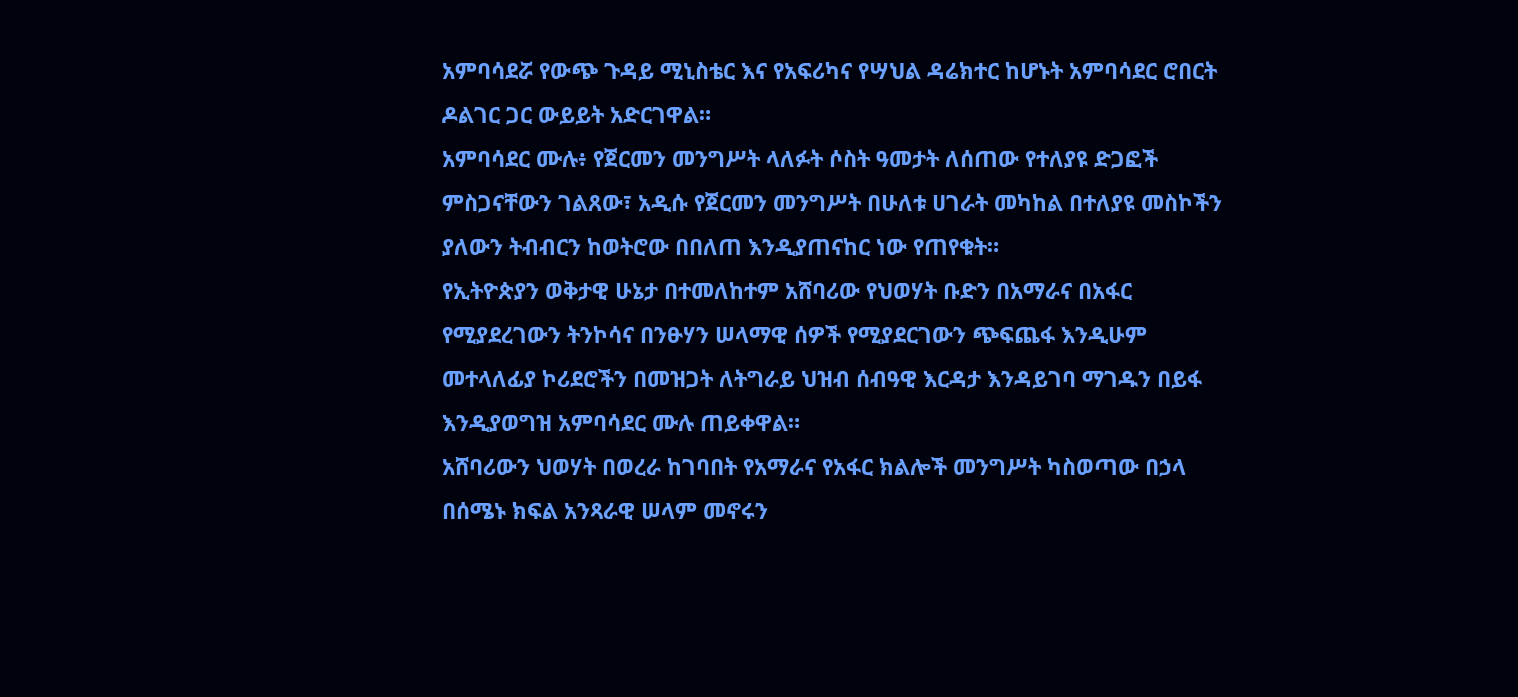አምባሳደሯ የውጭ ጉዳይ ሚኒስቴር እና የአፍሪካና የሣህል ዳሬክተር ከሆኑት አምባሳደር ሮበርት ዶልገር ጋር ውይይት አድርገዋል።
አምባሳደር ሙሉ፥ የጀርመን መንግሥት ላለፉት ሶስት ዓመታት ለሰጠው የተለያዩ ድጋፎች ምስጋናቸውን ገልጸው፣ አዲሱ የጀርመን መንግሥት በሁለቱ ሀገራት መካከል በተለያዩ መስኮችን ያለውን ትብብርን ከወትሮው በበለጠ እንዲያጠናከር ነው የጠየቁት።
የኢትዮጵያን ወቅታዊ ሁኔታ በተመለከተም አሸባሪው የህወሃት ቡድን በአማራና በአፋር የሚያደረገውን ትንኮሳና በንፁሃን ሠላማዊ ሰዎች የሚያደርገውን ጭፍጨፋ እንዲሁም መተላለፊያ ኮሪደሮችን በመዝጋት ለትግራይ ህዝብ ሰብዓዊ እርዳታ እንዳይገባ ማገዱን በይፋ እንዲያወግዝ አምባሳደር ሙሉ ጠይቀዋል።
አሸባሪውን ህወሃት በወረራ ከገባበት የአማራና የአፋር ክልሎች መንግሥት ካስወጣው በኃላ በሰሜኑ ክፍል አንጻራዊ ሠላም መኖሩን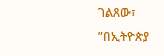ገልጸው፣ ”በኢትዮጵያ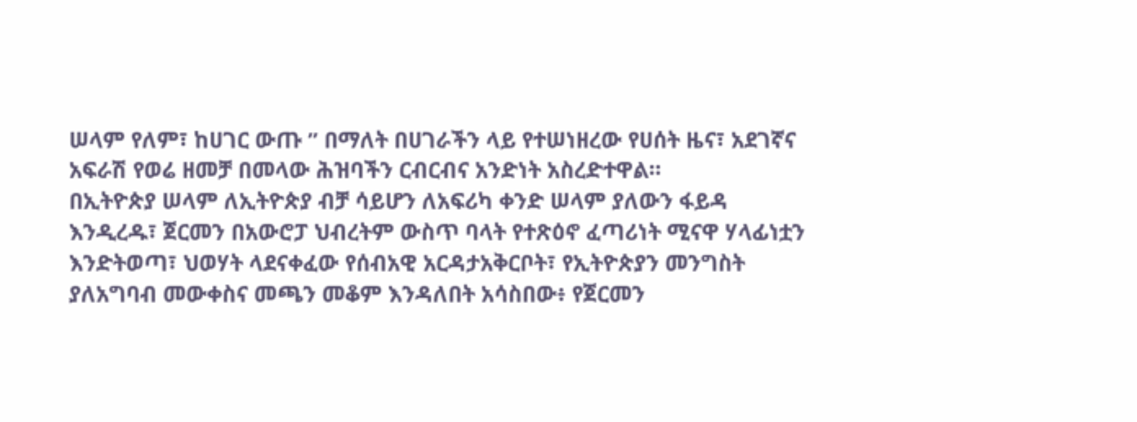ሠላም የለም፣ ከሀገር ውጡ ” በማለት በሀገራችን ላይ የተሠነዘረው የሀሰት ዜና፣ አደገኛና አፍራሽ የወሬ ዘመቻ በመላው ሕዝባችን ርብርብና አንድነት አስረድተዋል።
በኢትዮጵያ ሠላም ለኢትዮጵያ ብቻ ሳይሆን ለአፍሪካ ቀንድ ሠላም ያለውን ፋይዳ እንዲረዱ፣ ጀርመን በአውሮፓ ህብረትም ውስጥ ባላት የተጽዕኖ ፈጣሪነት ሚናዋ ሃላፊነቷን እንድትወጣ፣ ህወሃት ላደናቀፈው የሰብአዊ አርዳታአቅርቦት፣ የኢትዮጵያን መንግስት ያለአግባብ መውቀስና መጫን መቆም እንዳለበት አሳስበው፥ የጀርመን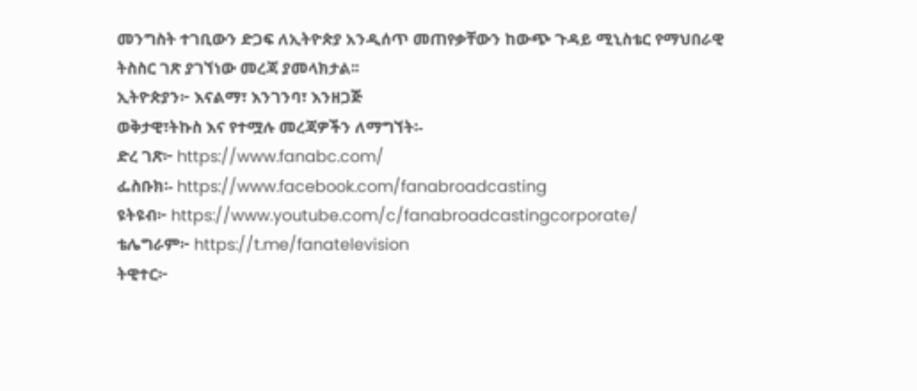መንግስት ተገቢውን ድጋፍ ለኢትዮጵያ አንዲሰጥ መጠየቃቸውን ከውጭ ጉዳይ ሚኒስቴር የማህበራዊ ትስስር ገጽ ያገኘነው መረጃ ያመላክታል፡፡
ኢትዮጵያን፦ እናልማ፣ እንገንባ፣ እንዘጋጅ
ወቅታዊ፣ትኩስ እና የተሟሉ መረጃዎችን ለማግኘት፡-
ድረ ገጽ፦ https://www.fanabc.com/
ፌስቡክ፡- https://www.facebook.com/fanabroadcasting
ዩትዩብ፦ https://www.youtube.com/c/fanabroadcastingcorporate/
ቴሌግራም፦ https://t.me/fanatelevision
ትዊተር፦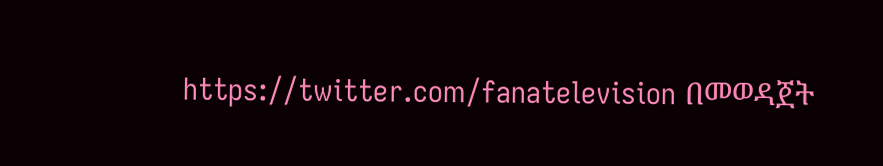https://twitter.com/fanatelevision በመወዳጀት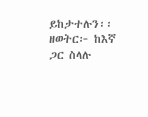ይከታተሉን፡፡
ዘወትር፦ ከእኛ ጋር ስላሉ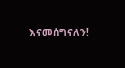እናመሰግናለን!